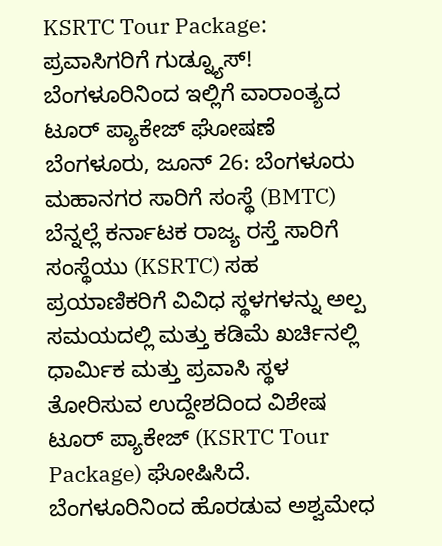KSRTC Tour Package: ಪ್ರವಾಸಿಗರಿಗೆ ಗುಡ್ನ್ಯೂಸ್! ಬೆಂಗಳೂರಿನಿಂದ ಇಲ್ಲಿಗೆ ವಾರಾಂತ್ಯದ ಟೂರ್ ಪ್ಯಾಕೇಜ್ ಘೋಷಣೆ
ಬೆಂಗಳೂರು, ಜೂನ್ 26: ಬೆಂಗಳೂರು ಮಹಾನಗರ ಸಾರಿಗೆ ಸಂಸ್ಥೆ (BMTC) ಬೆನ್ನಲ್ಲೆ ಕರ್ನಾಟಕ ರಾಜ್ಯ ರಸ್ತೆ ಸಾರಿಗೆ ಸಂಸ್ಥೆಯು (KSRTC) ಸಹ ಪ್ರಯಾಣಿಕರಿಗೆ ವಿವಿಧ ಸ್ಥಳಗಳನ್ನು ಅಲ್ಪ ಸಮಯದಲ್ಲಿ ಮತ್ತು ಕಡಿಮೆ ಖರ್ಚಿನಲ್ಲಿ ಧಾರ್ಮಿಕ ಮತ್ತು ಪ್ರವಾಸಿ ಸ್ಥಳ ತೋರಿಸುವ ಉದ್ದೇಶದಿಂದ ವಿಶೇಷ ಟೂರ್ ಪ್ಯಾಕೇಜ್ (KSRTC Tour Package) ಘೋಷಿಸಿದೆ. ಬೆಂಗಳೂರಿನಿಂದ ಹೊರಡುವ ಅಶ್ವಮೇಧ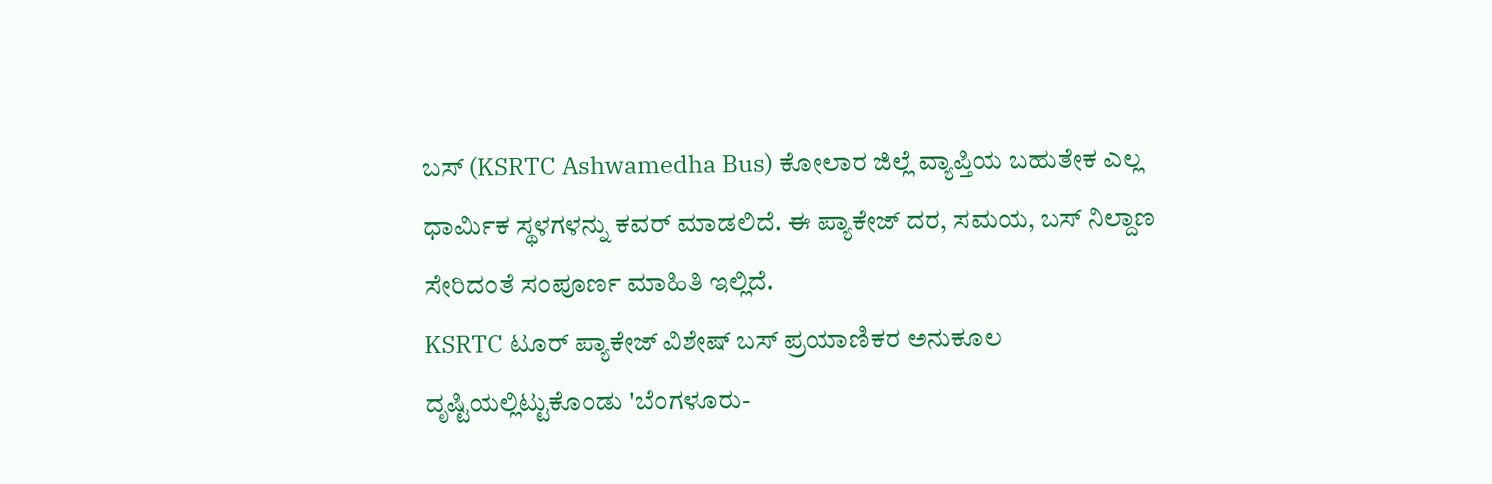ಬಸ್ (KSRTC Ashwamedha Bus) ಕೋಲಾರ ಜಿಲ್ಲೆ ವ್ಯಾಪ್ತಿಯ ಬಹುತೇಕ ಎಲ್ಲ ಧಾರ್ಮಿಕ ಸ್ಥಳಗಳನ್ನು ಕವರ್ ಮಾಡಲಿದೆ. ಈ ಪ್ಯಾಕೇಜ್ ದರ, ಸಮಯ, ಬಸ್ ನಿಲ್ದಾಣ ಸೇರಿದಂತೆ ಸಂಪೂರ್ಣ ಮಾಹಿತಿ ಇಲ್ಲಿದೆ.
KSRTC ಟೂರ್ ಪ್ಯಾಕೇಜ್ ವಿಶೇಷ್ ಬಸ್ ಪ್ರಯಾಣಿಕರ ಅನುಕೂಲ ದೃಷ್ಟಿಯಲ್ಲಿಟ್ಟುಕೊಂಡು 'ಬೆಂಗಳೂರು-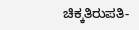ಚಿಕ್ಕತಿರುಪತಿ-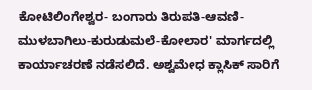ಕೋಟಿಲಿಂಗೇಶ್ವರ- ಬಂಗಾರು ತಿರುಪತಿ-ಆವಣಿ-ಮುಳಬಾಗಿಲು-ಕುರುಡುಮಲೆ-ಕೋಲಾರ' ಮಾರ್ಗದಲ್ಲಿ ಕಾರ್ಯಾಚರಣೆ ನಡೆಸಲಿದೆ. ಅಶ್ವಮೇಧ ಕ್ಲಾಸಿಕ್ ಸಾರಿಗೆ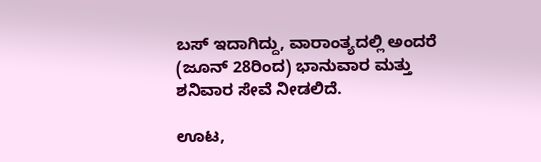ಬಸ್ ಇದಾಗಿದ್ದು, ವಾರಾಂತ್ಯದಲ್ಲಿ ಅಂದರೆ (ಜೂನ್ 28ರಿಂದ) ಭಾನುವಾರ ಮತ್ತು ಶನಿವಾರ ಸೇವೆ ನೀಡಲಿದೆ.

ಊಟ,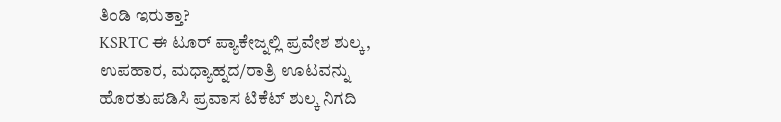ತಿಂಡಿ ಇರುತ್ತಾ?
KSRTC ಈ ಟೂರ್ ಪ್ಯಾಕೇಜ್ನಲ್ಲಿ ಪ್ರವೇಶ ಶುಲ್ಕ, ಉಪಹಾರ, ಮಧ್ಯಾಹ್ನದ/ರಾತ್ರಿ ಊಟವನ್ನು ಹೊರತುಪಡಿಸಿ ಪ್ರವಾಸ ಟಿಕೆಟ್ ಶುಲ್ಕ ನಿಗದಿ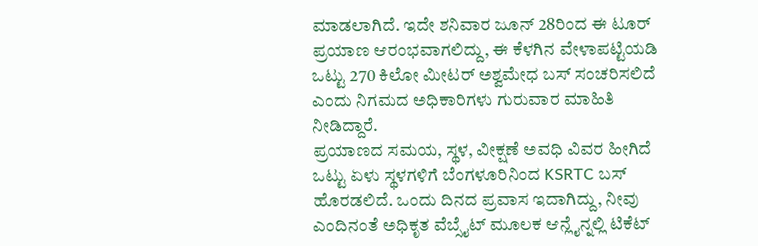ಮಾಡಲಾಗಿದೆ. ಇದೇ ಶನಿವಾರ ಜೂನ್ 28ರಿಂದ ಈ ಟೂರ್ ಪ್ರಯಾಣ ಆರಂಭವಾಗಲಿದ್ದು, ಈ ಕೆಳಗಿನ ವೇಳಾಪಟ್ಟಿಯಡಿ ಒಟ್ಟು 270 ಕಿಲೋ ಮೀಟರ್ ಅಶ್ವಮೇಧ ಬಸ್ ಸಂಚರಿಸಲಿದೆ ಎಂದು ನಿಗಮದ ಅಧಿಕಾರಿಗಳು ಗುರುವಾರ ಮಾಹಿತಿ ನೀಡಿದ್ದಾರೆ.
ಪ್ರಯಾಣದ ಸಮಯ, ಸ್ಥಳ, ವೀಕ್ಷಣೆ ಅವಧಿ ವಿವರ ಹೀಗಿದೆ
ಒಟ್ಟು ಏಳು ಸ್ಥಳಗಳಿಗೆ ಬೆಂಗಳೂರಿನಿಂದ KSRTC ಬಸ್ ಹೊರಡಲಿದೆ. ಒಂದು ದಿನದ ಪ್ರವಾಸ ಇದಾಗಿದ್ದು, ನೀವು ಎಂದಿನಂತೆ ಅಧಿಕೃತ ವೆಬ್ಸೈಟ್ ಮೂಲಕ ಆನ್ಲೈನ್ನಲ್ಲಿ ಟಿಕೆಟ್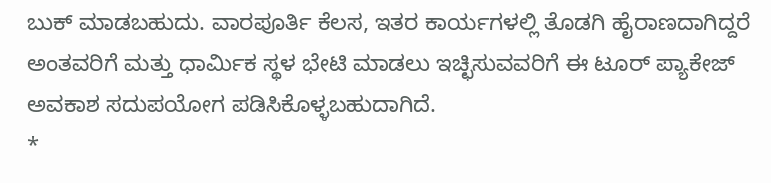ಬುಕ್ ಮಾಡಬಹುದು. ವಾರಪೂರ್ತಿ ಕೆಲಸ, ಇತರ ಕಾರ್ಯಗಳಲ್ಲಿ ತೊಡಗಿ ಹೈರಾಣದಾಗಿದ್ದರೆ ಅಂತವರಿಗೆ ಮತ್ತು ಧಾರ್ಮಿಕ ಸ್ಥಳ ಭೇಟಿ ಮಾಡಲು ಇಚ್ಛಿಸುವವರಿಗೆ ಈ ಟೂರ್ ಪ್ಯಾಕೇಜ್ ಅವಕಾಶ ಸದುಪಯೋಗ ಪಡಿಸಿಕೊಳ್ಳಬಹುದಾಗಿದೆ.
*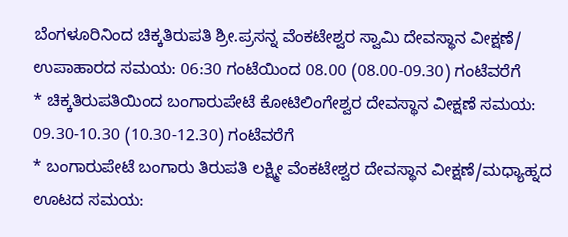ಬೆಂಗಳೂರಿನಿಂದ ಚಿಕ್ಕತಿರುಪತಿ ಶ್ರೀ.ಪ್ರಸನ್ನ ವೆಂಕಟೇಶ್ವರ ಸ್ವಾಮಿ ದೇವಸ್ಥಾನ ವೀಕ್ಷಣೆ/ ಉಪಾಹಾರದ ಸಮಯ: 06:30 ಗಂಟೆಯಿಂದ 08.00 (08.00-09.30) ಗಂಟೆವರೆಗೆ
* ಚಿಕ್ಕತಿರುಪತಿಯಿಂದ ಬಂಗಾರುಪೇಟೆ ಕೋಟಿಲಿಂಗೇಶ್ವರ ದೇವಸ್ಥಾನ ವೀಕ್ಷಣೆ ಸಮಯ: 09.30-10.30 (10.30-12.30) ಗಂಟೆವರೆಗೆ
* ಬಂಗಾರುಪೇಟೆ ಬಂಗಾರು ತಿರುಪತಿ ಲಕ್ಷ್ಮೀ ವೆಂಕಟೇಶ್ವರ ದೇವಸ್ಥಾನ ವೀಕ್ಷಣೆ/ಮಧ್ಯಾಹ್ನದ ಊಟದ ಸಮಯ: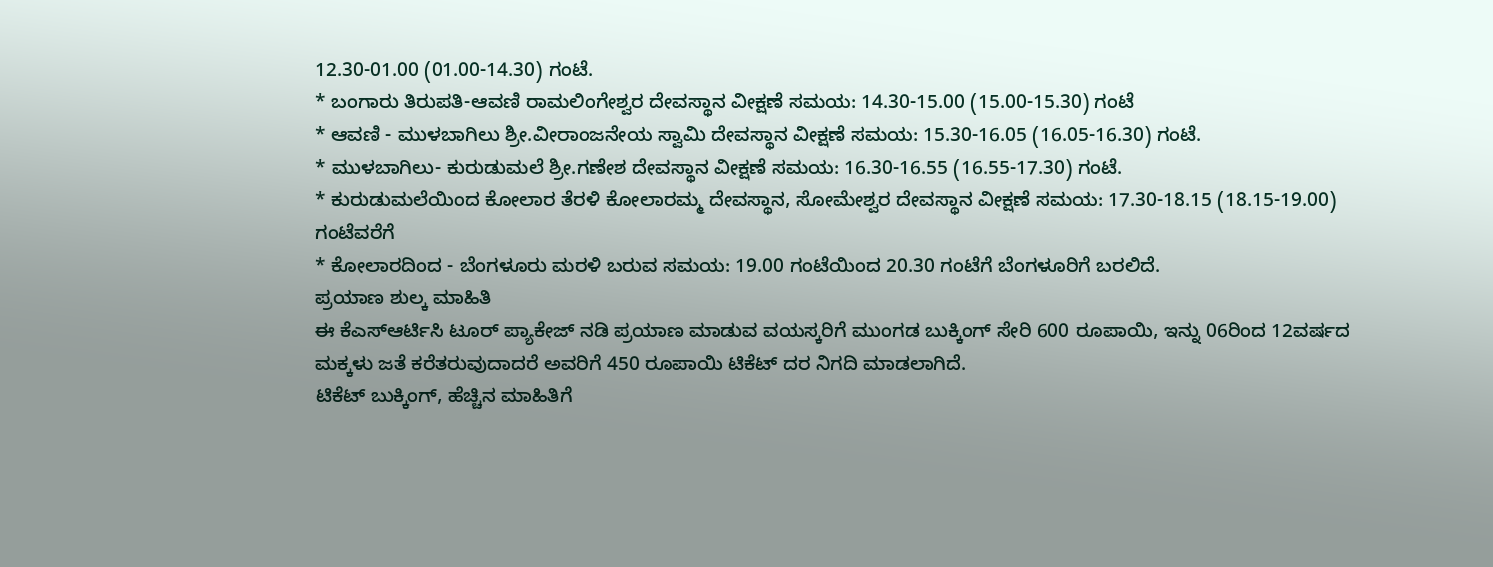12.30-01.00 (01.00-14.30) ಗಂಟೆ.
* ಬಂಗಾರು ತಿರುಪತಿ-ಆವಣಿ ರಾಮಲಿಂಗೇಶ್ವರ ದೇವಸ್ಥಾನ ವೀಕ್ಷಣೆ ಸಮಯ: 14.30-15.00 (15.00-15.30) ಗಂಟೆ
* ಆವಣಿ - ಮುಳಬಾಗಿಲು ಶ್ರೀ.ವೀರಾಂಜನೇಯ ಸ್ವಾಮಿ ದೇವಸ್ಥಾನ ವೀಕ್ಷಣೆ ಸಮಯ: 15.30-16.05 (16.05-16.30) ಗಂಟೆ.
* ಮುಳಬಾಗಿಲು- ಕುರುಡುಮಲೆ ಶ್ರೀ.ಗಣೇಶ ದೇವಸ್ಥಾನ ವೀಕ್ಷಣೆ ಸಮಯ: 16.30-16.55 (16.55-17.30) ಗಂಟೆ.
* ಕುರುಡುಮಲೆಯಿಂದ ಕೋಲಾರ ತೆರಳಿ ಕೋಲಾರಮ್ಮ ದೇವಸ್ಥಾನ, ಸೋಮೇಶ್ವರ ದೇವಸ್ಥಾನ ವೀಕ್ಷಣೆ ಸಮಯ: 17.30-18.15 (18.15-19.00) ಗಂಟೆವರೆಗೆ
* ಕೋಲಾರದಿಂದ - ಬೆಂಗಳೂರು ಮರಳಿ ಬರುವ ಸಮಯ: 19.00 ಗಂಟೆಯಿಂದ 20.30 ಗಂಟೆಗೆ ಬೆಂಗಳೂರಿಗೆ ಬರಲಿದೆ.
ಪ್ರಯಾಣ ಶುಲ್ಕ ಮಾಹಿತಿ
ಈ ಕೆಎಸ್ಆರ್ಟಿಸಿ ಟೂರ್ ಪ್ಯಾಕೇಜ್ ನಡಿ ಪ್ರಯಾಣ ಮಾಡುವ ವಯಸ್ಕರಿಗೆ ಮುಂಗಡ ಬುಕ್ಕಿಂಗ್ ಸೇರಿ 600 ರೂಪಾಯಿ, ಇನ್ನು 06ರಿಂದ 12ವರ್ಷದ ಮಕ್ಕಳು ಜತೆ ಕರೆತರುವುದಾದರೆ ಅವರಿಗೆ 450 ರೂಪಾಯಿ ಟಿಕೆಟ್ ದರ ನಿಗದಿ ಮಾಡಲಾಗಿದೆ.
ಟಿಕೆಟ್ ಬುಕ್ಕಿಂಗ್, ಹೆಚ್ಚಿನ ಮಾಹಿತಿಗೆ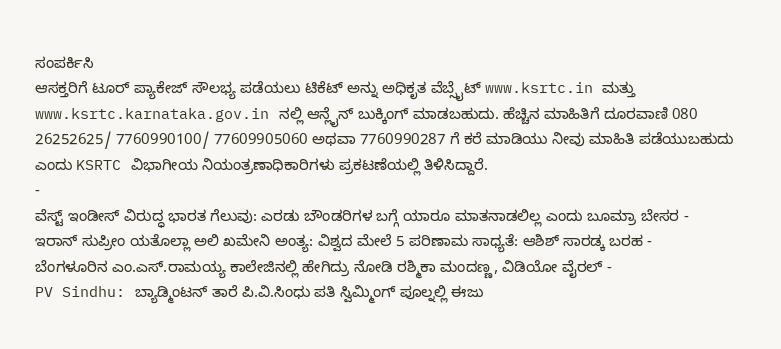ಸಂಪರ್ಕಿಸಿ
ಆಸಕ್ತರಿಗೆ ಟೂರ್ ಪ್ಯಾಕೇಜ್ ಸೌಲಭ್ಯ ಪಡೆಯಲು ಟಿಕೆಟ್ ಅನ್ನು ಅಧಿಕೃತ ವೆಬ್ಸೈಟ್ www.ksrtc.in ಮತ್ತು www.ksrtc.karnataka.gov.in ನಲ್ಲಿ ಆನ್ಲೈನ್ ಬುಕ್ಕಿಂಗ್ ಮಾಡಬಹುದು. ಹೆಚ್ಚಿನ ಮಾಹಿತಿಗೆ ದೂರವಾಣಿ 080 26252625/ 7760990100/ 77609905060 ಅಥವಾ 7760990287 ಗೆ ಕರೆ ಮಾಡಿಯು ನೀವು ಮಾಹಿತಿ ಪಡೆಯುಬಹುದು ಎಂದು KSRTC ವಿಭಾಗೀಯ ನಿಯಂತ್ರಣಾಧಿಕಾರಿಗಳು ಪ್ರಕಟಣೆಯಲ್ಲಿ ತಿಳಿಸಿದ್ದಾರೆ.
-
ವೆಸ್ಟ್ ಇಂಡೀಸ್ ವಿರುದ್ಧ ಭಾರತ ಗೆಲುವು: ಎರಡು ಬೌಂಡರಿಗಳ ಬಗ್ಗೆ ಯಾರೂ ಮಾತನಾಡಲಿಲ್ಲ ಎಂದು ಬೂಮ್ರಾ ಬೇಸರ -
ಇರಾನ್ ಸುಪ್ರೀಂ ಯತೊಲ್ಲಾ ಅಲಿ ಖಮೇನಿ ಅಂತ್ಯ: ವಿಶ್ವದ ಮೇಲೆ 5 ಪರಿಣಾಮ ಸಾಧ್ಯತೆ: ಆಶಿಶ್ ಸಾರಡ್ಕ ಬರಹ -
ಬೆಂಗಳೂರಿನ ಎಂ.ಎಸ್.ರಾಮಯ್ಯ ಕಾಲೇಜಿನಲ್ಲಿ ಹೇಗಿದ್ರು ನೋಡಿ ರಶ್ಮಿಕಾ ಮಂದಣ್ಣ, ವಿಡಿಯೋ ವೈರಲ್ -
PV Sindhu: ಬ್ಯಾಡ್ಮಿಂಟನ್ ತಾರೆ ಪಿ.ವಿ.ಸಿಂಧು ಪತಿ ಸ್ವಿಮ್ಮಿಂಗ್ ಪೂಲ್ನಲ್ಲಿ ಈಜು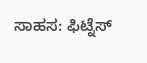ಸಾಹಸ: ಫಿಟ್ನೆಸ್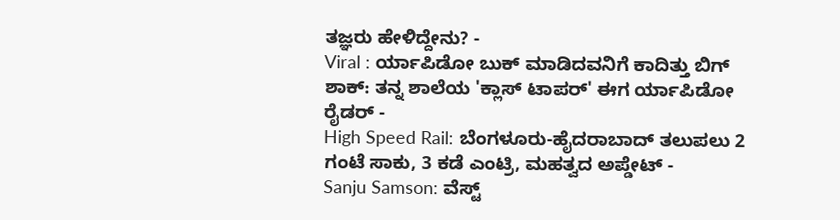ತಜ್ಞರು ಹೇಳಿದ್ದೇನು? -
Viral : ರ್ಯಾಪಿಡೋ ಬುಕ್ ಮಾಡಿದವನಿಗೆ ಕಾದಿತ್ತು ಬಿಗ್ ಶಾಕ್: ತನ್ನ ಶಾಲೆಯ 'ಕ್ಲಾಸ್ ಟಾಪರ್' ಈಗ ರ್ಯಾಪಿಡೋ ರೈಡರ್ -
High Speed Rail: ಬೆಂಗಳೂರು-ಹೈದರಾಬಾದ್ ತಲುಪಲು 2 ಗಂಟೆ ಸಾಕು, 3 ಕಡೆ ಎಂಟ್ರಿ, ಮಹತ್ವದ ಅಪ್ಡೇಟ್ -
Sanju Samson: ವೆಸ್ಟ್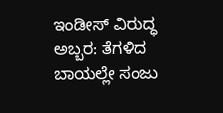ಇಂಡೀಸ್ ವಿರುದ್ಧ ಅಬ್ಬರ: ತೆಗಳಿದ ಬಾಯಲ್ಲೇ ಸಂಜು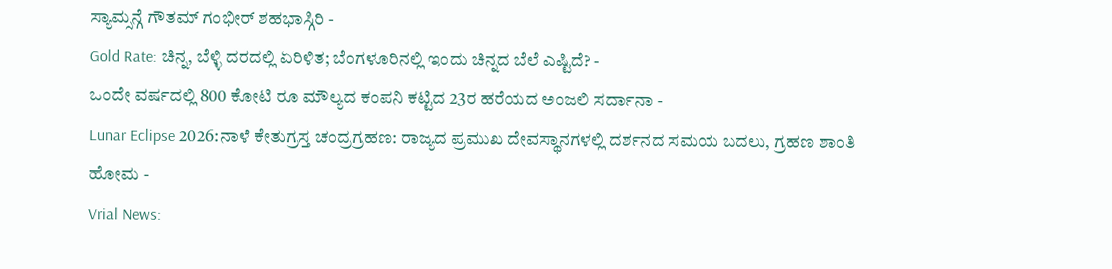ಸ್ಯಾಮ್ಸನ್ಗೆ ಗೌತಮ್ ಗಂಭೀರ್ ಶಹಭಾಸ್ಗಿರಿ -
Gold Rate: ಚಿನ್ನ, ಬೆಳ್ಳಿ ದರದಲ್ಲಿ ಏರಿಳಿತ; ಬೆಂಗಳೂರಿನಲ್ಲಿ ಇಂದು ಚಿನ್ನದ ಬೆಲೆ ಎಷ್ಟಿದೆ? -
ಒಂದೇ ವರ್ಷದಲ್ಲಿ 800 ಕೋಟಿ ರೂ ಮೌಲ್ಯದ ಕಂಪನಿ ಕಟ್ಟಿದ 23ರ ಹರೆಯದ ಅಂಜಲಿ ಸರ್ದಾನಾ -
Lunar Eclipse 2026:ನಾಳೆ ಕೇತುಗ್ರಸ್ತ ಚಂದ್ರಗ್ರಹಣ: ರಾಜ್ಯದ ಪ್ರಮುಖ ದೇವಸ್ಥಾನಗಳಲ್ಲಿ ದರ್ಶನದ ಸಮಯ ಬದಲು, ಗ್ರಹಣ ಶಾಂತಿ ಹೋಮ -
Vrial News: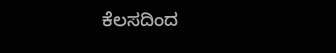ಕೆಲಸದಿಂದ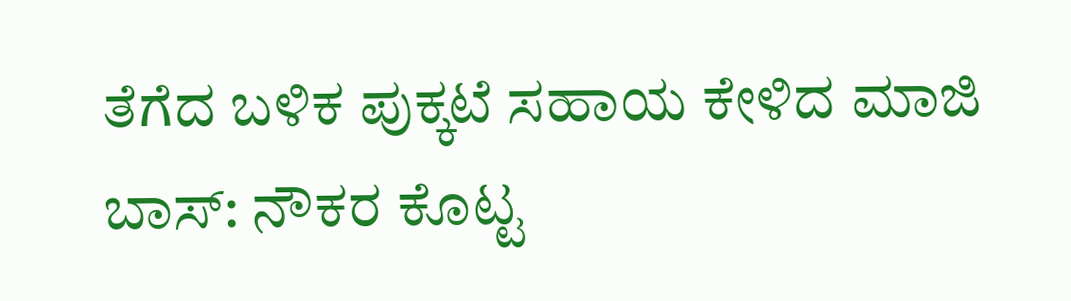ತೆಗೆದ ಬಳಿಕ ಪುಕ್ಕಟೆ ಸಹಾಯ ಕೇಳಿದ ಮಾಜಿ ಬಾಸ್: ನೌಕರ ಕೊಟ್ಟ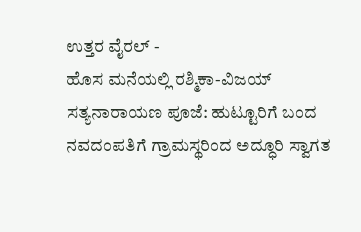ಉತ್ತರ ವೈರಲ್ -
ಹೊಸ ಮನೆಯಲ್ಲಿ ರಶ್ಮಿಕಾ-ವಿಜಯ್ ಸತ್ಯನಾರಾಯಣ ಪೂಜೆ: ಹುಟ್ಟೂರಿಗೆ ಬಂದ ನವದಂಪತಿಗೆ ಗ್ರಾಮಸ್ಥರಿಂದ ಅದ್ಧೂರಿ ಸ್ವಾಗತ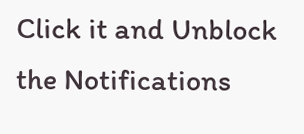Click it and Unblock the Notifications